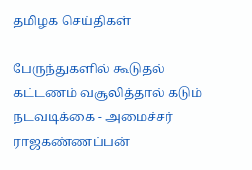தமிழக செய்திகள்

பேருந்துகளில் கூடுதல் கட்டணம் வசூலித்தால் கடும் நடவடிக்கை - அமைச்சர் ராஜகண்ணப்பன்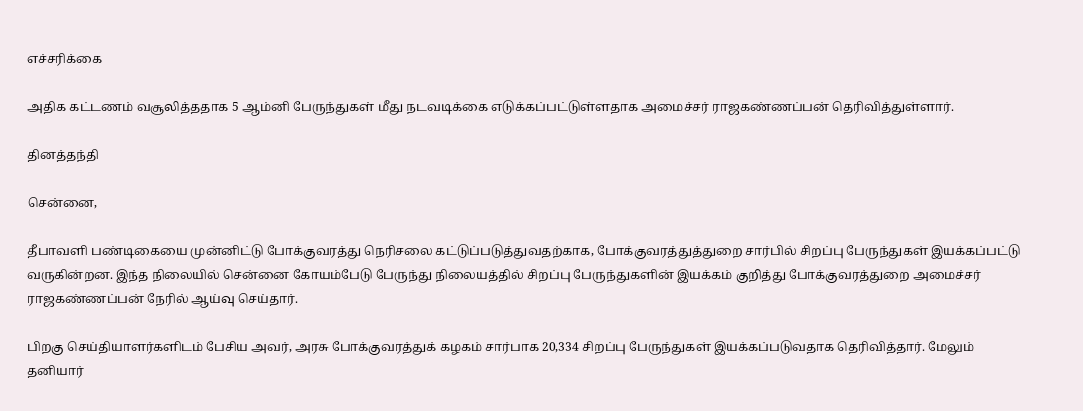எச்சரிக்கை

அதிக கட்டணம் வசூலித்ததாக 5 ஆம்னி பேருந்துகள் மீது நடவடிக்கை எடுக்கப்பட்டுள்ளதாக அமைச்சர் ராஜகண்ணப்பன் தெரிவித்துள்ளார்.

தினத்தந்தி

சென்னை,

தீபாவளி பண்டிகையை முன்னிட்டு போக்குவரத்து நெரிசலை கட்டுப்படுத்துவதற்காக, போக்குவரத்துத்துறை சார்பில் சிறப்பு பேருந்துகள் இயக்கப்பட்டு வருகின்றன. இந்த நிலையில் சென்னை கோயம்பேடு பேருந்து நிலையத்தில் சிறப்பு பேருந்துகளின் இயக்கம் குறித்து போக்குவரத்துறை அமைச்சர் ராஜகண்ணப்பன் நேரில் ஆய்வு செய்தார்.

பிறகு செய்தியாளர்களிடம் பேசிய அவர், அரசு போக்குவரத்துக் கழகம் சார்பாக 20,334 சிறப்பு பேருந்துகள் இயக்கப்படுவதாக தெரிவித்தார். மேலும் தனியார்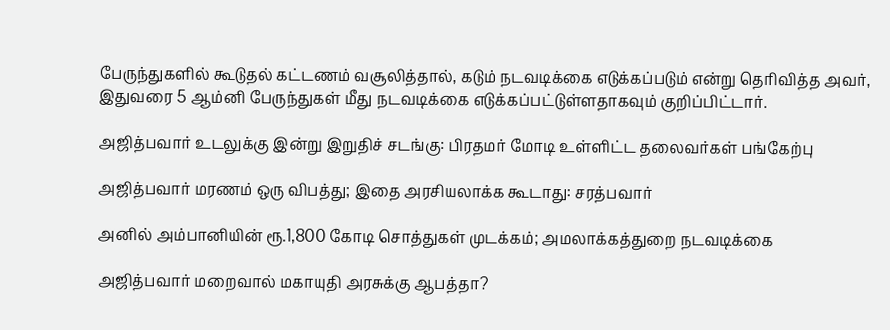பேருந்துகளில் கூடுதல் கட்டணம் வசூலித்தால், கடும் நடவடிக்கை எடுக்கப்படும் என்று தெரிவித்த அவர், இதுவரை 5 ஆம்னி பேருந்துகள் மீது நடவடிக்கை எடுக்கப்பட்டுள்ளதாகவும் குறிப்பிட்டார்.

அஜித்பவார் உடலுக்கு இன்று இறுதிச் சடங்கு: பிரதமர் மோடி உள்ளிட்ட தலைவர்கள் பங்கேற்பு

அஜித்பவார் மரணம் ஒரு விபத்து; இதை அரசியலாக்க கூடாது: சரத்பவார்

அனில் அம்பானியின் ரூ.1,800 கோடி சொத்துகள் முடக்கம்; அமலாக்கத்துறை நடவடிக்கை

அஜித்பவார் மறைவால் மகாயுதி அரசுக்கு ஆபத்தா?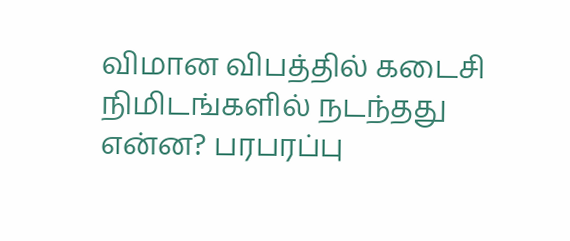விமான விபத்தில் கடைசி நிமிடங்களில் நடந்தது என்ன? பரபரப்பு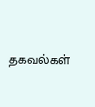தகவல்கள்